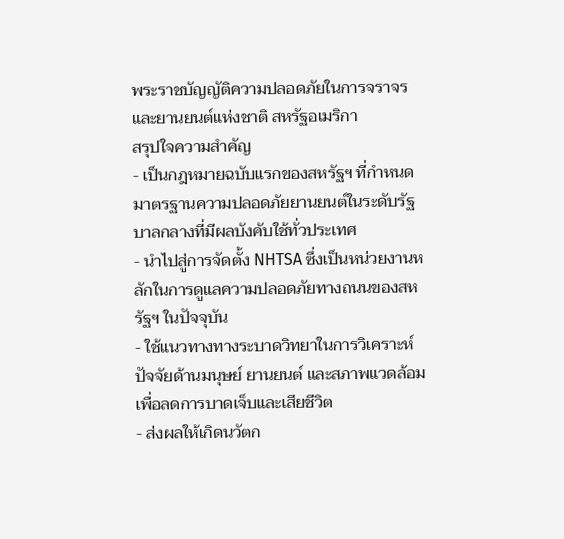พระราชบัญญัติความปลอดภัยในการจราจรและยานยนต์แห่งชาติ สหรัฐอเมริกา
สรุปใจความสำคัญ
- เป็นกฎหมายฉบับแรกของสหรัฐฯ ที่กำหนดมาตรฐานความปลอดภัยยานยนต์ในระดับรัฐบาลกลางที่มีผลบังคับใช้ทั่วประเทศ
- นำไปสู่การจัดตั้ง NHTSA ซึ่งเป็นหน่วยงานหลักในการดูแลความปลอดภัยทางถนนของสหรัฐฯ ในปัจจุบัน
- ใช้แนวทางทางระบาดวิทยาในการวิเคราะห์ปัจจัยด้านมนุษย์ ยานยนต์ และสภาพแวดล้อม เพื่อลดการบาดเจ็บและเสียชีวิต
- ส่งผลให้เกิดนวัตก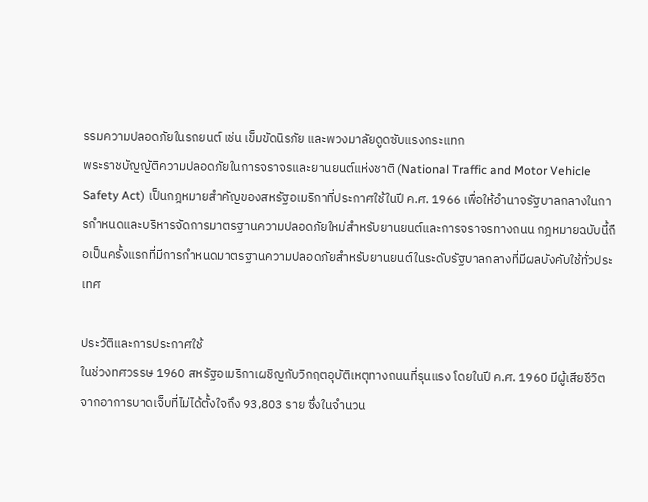รรมความปลอดภัยในรถยนต์ เช่น เข็มขัดนิรภัย และพวงมาลัยดูดซับแรงกระแทก
พระราชบัญญัติความปลอดภัยในการจราจรและยานยนต์แห่งชาติ (National Traffic and Motor Vehicle Safety Act) เป็นกฎหมายสำคัญของสหรัฐอเมริกาที่ประกาศใช้ในปี ค.ศ. 1966 เพื่อให้อำนาจรัฐบาลกลางในการกำหนดและบริหารจัดการมาตรฐานความปลอดภัยใหม่สำหรับยานยนต์และการจราจรทางถนน กฎหมายฉบับนี้ถือเป็นครั้งแรกที่มีการกำหนดมาตรฐานความปลอดภัยสำหรับยานยนต์ในระดับรัฐบาลกลางที่มีผลบังคับใช้ทั่วประเทศ

ประวัติและการประกาศใช้
ในช่วงทศวรรษ 1960 สหรัฐอเมริกาเผชิญกับวิกฤตอุบัติเหตุทางถนนที่รุนแรง โดยในปี ค.ศ. 1960 มีผู้เสียชีวิตจากอาการบาดเจ็บที่ไม่ได้ตั้งใจถึง 93,803 ราย ซึ่งในจำนวน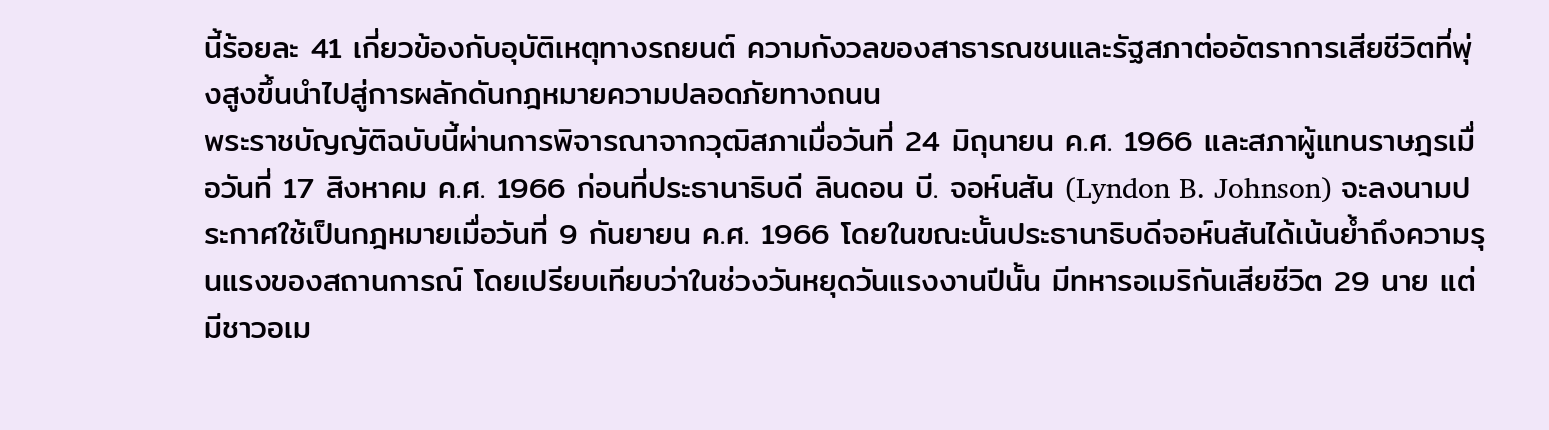นี้ร้อยละ 41 เกี่ยวข้องกับอุบัติเหตุทางรถยนต์ ความกังวลของสาธารณชนและรัฐสภาต่ออัตราการเสียชีวิตที่พุ่งสูงขึ้นนำไปสู่การผลักดันกฎหมายความปลอดภัยทางถนน
พระราชบัญญัติฉบับนี้ผ่านการพิจารณาจากวุฒิสภาเมื่อวันที่ 24 มิถุนายน ค.ศ. 1966 และสภาผู้แทนราษฎรเมื่อวันที่ 17 สิงหาคม ค.ศ. 1966 ก่อนที่ประธานาธิบดี ลินดอน บี. จอห์นสัน (Lyndon B. Johnson) จะลงนามประกาศใช้เป็นกฎหมายเมื่อวันที่ 9 กันยายน ค.ศ. 1966 โดยในขณะนั้นประธานาธิบดีจอห์นสันได้เน้นย้ำถึงความรุนแรงของสถานการณ์ โดยเปรียบเทียบว่าในช่วงวันหยุดวันแรงงานปีนั้น มีทหารอเมริกันเสียชีวิต 29 นาย แต่มีชาวอเม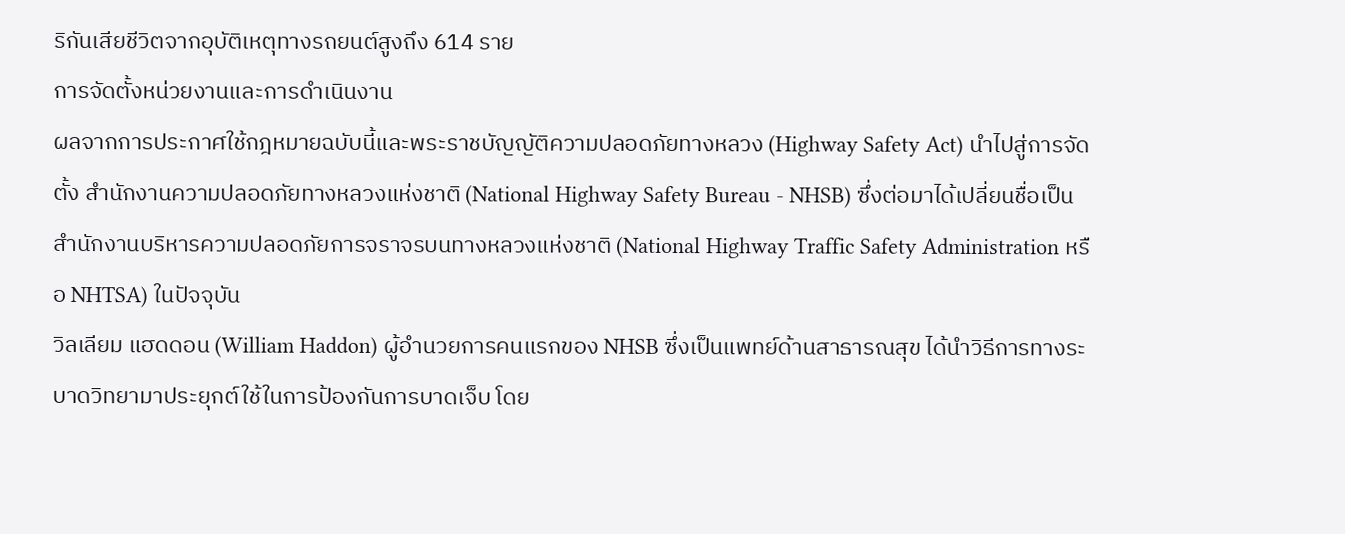ริกันเสียชีวิตจากอุบัติเหตุทางรถยนต์สูงถึง 614 ราย
การจัดตั้งหน่วยงานและการดำเนินงาน
ผลจากการประกาศใช้กฎหมายฉบับนี้และพระราชบัญญัติความปลอดภัยทางหลวง (Highway Safety Act) นำไปสู่การจัดตั้ง สำนักงานความปลอดภัยทางหลวงแห่งชาติ (National Highway Safety Bureau - NHSB) ซึ่งต่อมาได้เปลี่ยนชื่อเป็น สำนักงานบริหารความปลอดภัยการจราจรบนทางหลวงแห่งชาติ (National Highway Traffic Safety Administration หรือ NHTSA) ในปัจจุบัน
วิลเลียม แฮดดอน (William Haddon) ผู้อำนวยการคนแรกของ NHSB ซึ่งเป็นแพทย์ด้านสาธารณสุข ได้นำวิธีการทางระบาดวิทยามาประยุกต์ใช้ในการป้องกันการบาดเจ็บ โดย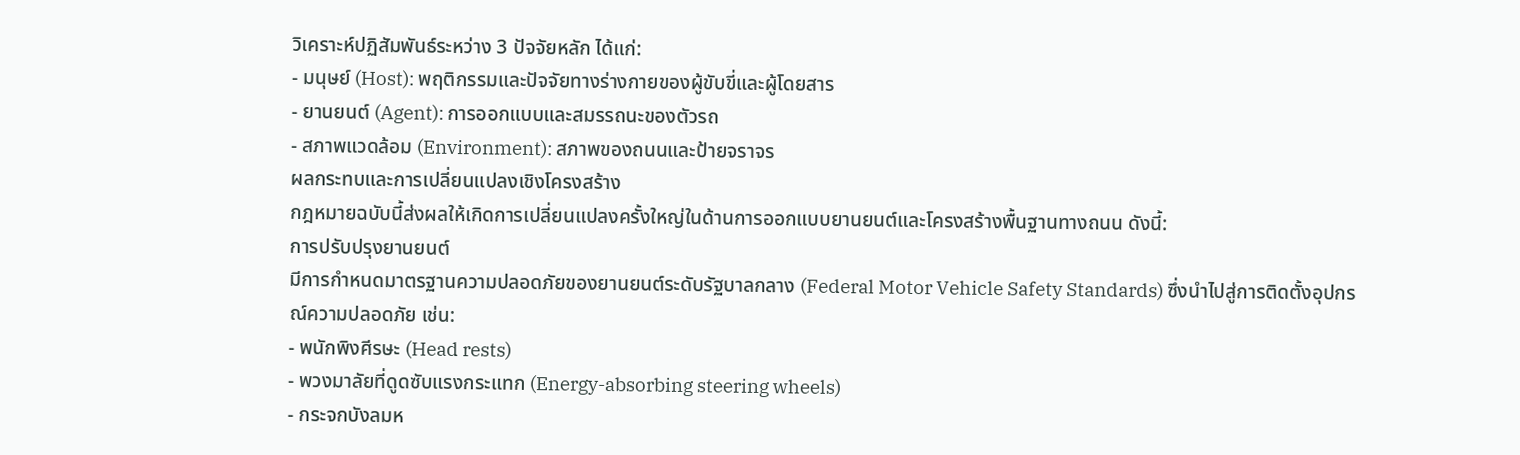วิเคราะห์ปฏิสัมพันธ์ระหว่าง 3 ปัจจัยหลัก ได้แก่:
- มนุษย์ (Host): พฤติกรรมและปัจจัยทางร่างกายของผู้ขับขี่และผู้โดยสาร
- ยานยนต์ (Agent): การออกแบบและสมรรถนะของตัวรถ
- สภาพแวดล้อม (Environment): สภาพของถนนและป้ายจราจร
ผลกระทบและการเปลี่ยนแปลงเชิงโครงสร้าง
กฎหมายฉบับนี้ส่งผลให้เกิดการเปลี่ยนแปลงครั้งใหญ่ในด้านการออกแบบยานยนต์และโครงสร้างพื้นฐานทางถนน ดังนี้:
การปรับปรุงยานยนต์
มีการกำหนดมาตรฐานความปลอดภัยของยานยนต์ระดับรัฐบาลกลาง (Federal Motor Vehicle Safety Standards) ซึ่งนำไปสู่การติดตั้งอุปกรณ์ความปลอดภัย เช่น:
- พนักพิงศีรษะ (Head rests)
- พวงมาลัยที่ดูดซับแรงกระแทก (Energy-absorbing steering wheels)
- กระจกบังลมห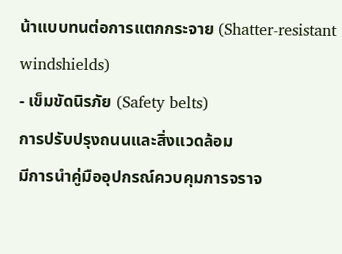น้าแบบทนต่อการแตกกระจาย (Shatter-resistant windshields)
- เข็มขัดนิรภัย (Safety belts)
การปรับปรุงถนนและสิ่งแวดล้อม
มีการนำคู่มืออุปกรณ์ควบคุมการจราจ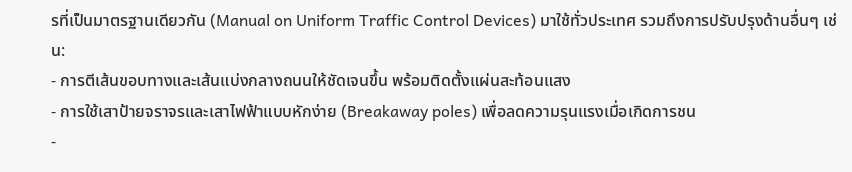รที่เป็นมาตรฐานเดียวกัน (Manual on Uniform Traffic Control Devices) มาใช้ทั่วประเทศ รวมถึงการปรับปรุงด้านอื่นๆ เช่น:
- การตีเส้นขอบทางและเส้นแบ่งกลางถนนให้ชัดเจนขึ้น พร้อมติดตั้งแผ่นสะท้อนแสง
- การใช้เสาป้ายจราจรและเสาไฟฟ้าแบบหักง่าย (Breakaway poles) เพื่อลดความรุนแรงเมื่อเกิดการชน
-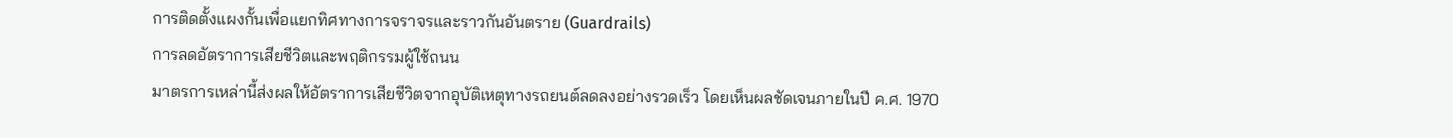การติดตั้งแผงกั้นเพื่อแยกทิศทางการจราจรและราวกันอันตราย (Guardrails)
การลดอัตราการเสียชีวิตและพฤติกรรมผู้ใช้ถนน
มาตรการเหล่านี้ส่งผลให้อัตราการเสียชีวิตจากอุบัติเหตุทางรถยนต์ลดลงอย่างรวดเร็ว โดยเห็นผลชัดเจนภายในปี ค.ศ. 1970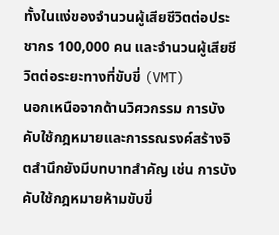ทั้งในแง่ของจำนวนผู้เสียชีวิตต่อประชากร 100,000 คน และจำนวนผู้เสียชีวิตต่อระยะทางที่ขับขี่ (VMT)
นอกเหนือจากด้านวิศวกรรม การบังคับใช้กฎหมายและการรณรงค์สร้างจิตสำนึกยังมีบทบาทสำคัญ เช่น การบังคับใช้กฎหมายห้ามขับขี่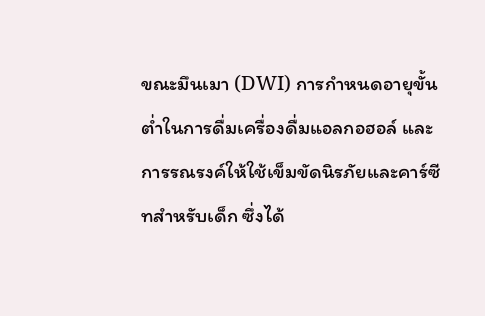ขณะมึนเมา (DWI) การกำหนดอายุขั้นต่ำในการดื่มเครื่องดื่มแอลกอฮอล์ และการรณรงค์ให้ใช้เข็มขัดนิรภัยและคาร์ซีทสำหรับเด็ก ซึ่งได้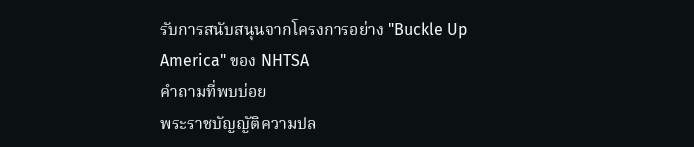รับการสนับสนุนจากโครงการอย่าง "Buckle Up America" ของ NHTSA
คำถามที่พบบ่อย
พระราชบัญญัติความปล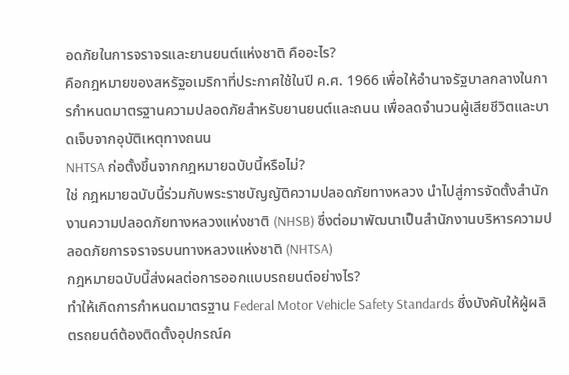อดภัยในการจราจรและยานยนต์แห่งชาติ คืออะไร?
คือกฎหมายของสหรัฐอเมริกาที่ประกาศใช้ในปี ค.ศ. 1966 เพื่อให้อำนาจรัฐบาลกลางในการกำหนดมาตรฐานความปลอดภัยสำหรับยานยนต์และถนน เพื่อลดจำนวนผู้เสียชีวิตและบาดเจ็บจากอุบัติเหตุทางถนน
NHTSA ก่อตั้งขึ้นจากกฎหมายฉบับนี้หรือไม่?
ใช่ กฎหมายฉบับนี้ร่วมกับพระราชบัญญัติความปลอดภัยทางหลวง นำไปสู่การจัดตั้งสำนักงานความปลอดภัยทางหลวงแห่งชาติ (NHSB) ซึ่งต่อมาพัฒนาเป็นสำนักงานบริหารความปลอดภัยการจราจรบนทางหลวงแห่งชาติ (NHTSA)
กฎหมายฉบับนี้ส่งผลต่อการออกแบบรถยนต์อย่างไร?
ทำให้เกิดการกำหนดมาตรฐาน Federal Motor Vehicle Safety Standards ซึ่งบังคับให้ผู้ผลิตรถยนต์ต้องติดตั้งอุปกรณ์ค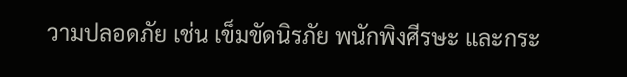วามปลอดภัย เช่น เข็มขัดนิรภัย พนักพิงศีรษะ และกระ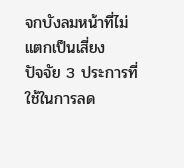จกบังลมหน้าที่ไม่แตกเป็นเสี่ยง
ปัจจัย 3 ประการที่ใช้ในการลด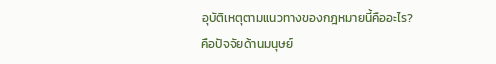อุบัติเหตุตามแนวทางของกฎหมายนี้คืออะไร?
คือปัจจัยด้านมนุษย์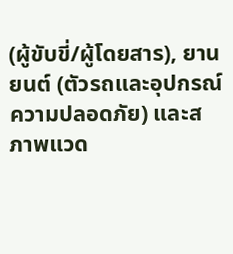(ผู้ขับขี่/ผู้โดยสาร), ยานยนต์ (ตัวรถและอุปกรณ์ความปลอดภัย) และสภาพแวด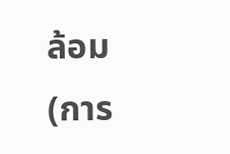ล้อม (การ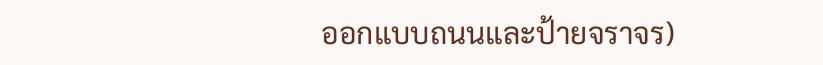ออกแบบถนนและป้ายจราจร)